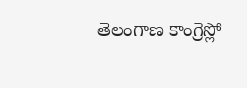తెలంగాణ కాంగ్రెస్లో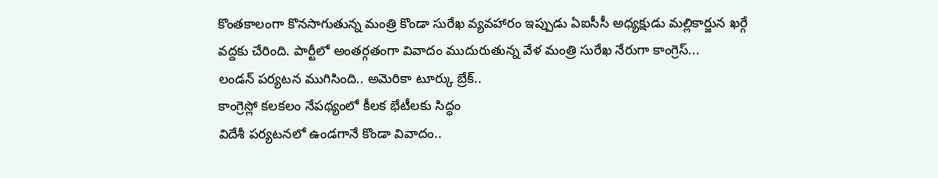కొంతకాలంగా కొనసాగుతున్న మంత్రి కొండా సురేఖ వ్యవహారం ఇప్పుడు ఏఐసీసీ అధ్యక్షుడు మల్లికార్జున ఖర్గే వద్దకు చేరింది. పార్టీలో అంతర్గతంగా వివాదం ముదురుతున్న వేళ మంత్రి సురేఖ నేరుగా కాంగ్రెస్...
లండన్ పర్యటన ముగిసింది.. అమెరికా టూర్కు బ్రేక్..
కాంగ్రెస్లో కలకలం నేపథ్యంలో కీలక భేటీలకు సిద్ధం
విదేశీ పర్యటనలో ఉండగానే కొండా వివాదం..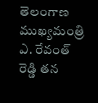తెలంగాణ ముఖ్యమంత్రి ఎ. రేవంత్ రెడ్డి తన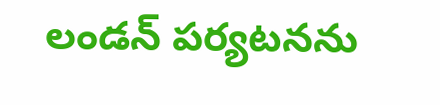లండన్ పర్యటనను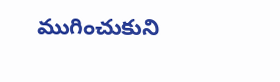ముగించుకుని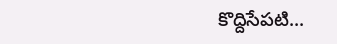కొద్దిసేపటి...